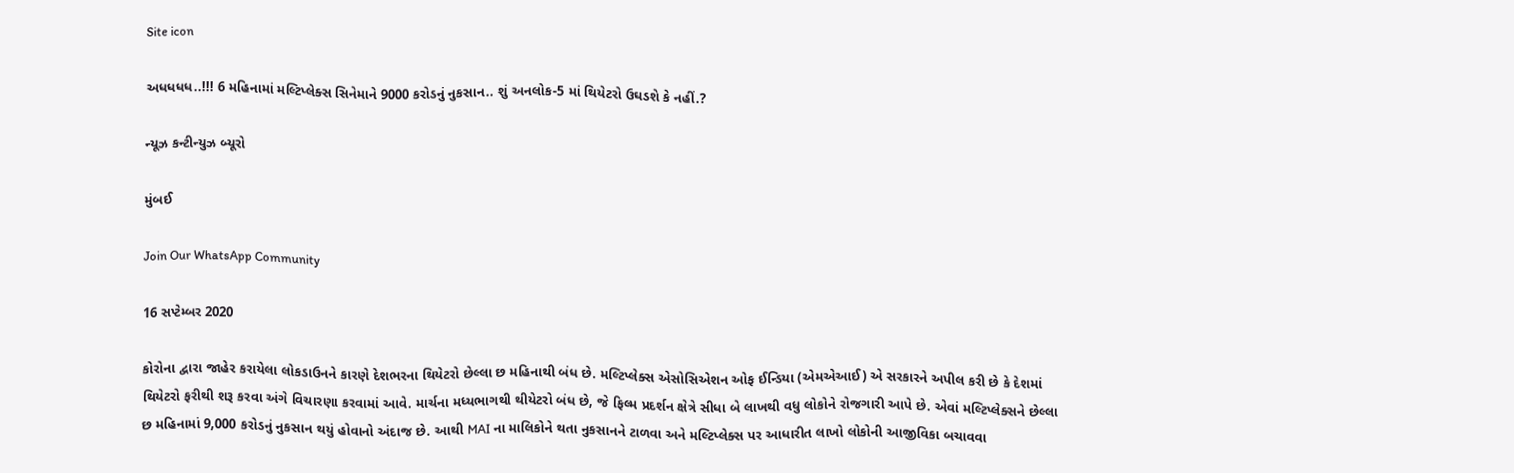Site icon

અધધધધ..!!! 6 મહિનામાં મલ્ટિપ્લેક્સ સિનેમાને 9000 કરોડનું નુકસાન.. શું અનલોક-5 માં થિયેટરો ઉઘડશે કે નહીં.?

ન્યૂઝ કન્ટીન્યુઝ બ્યૂરો

મુંબઈ

Join Our WhatsApp Community

16 સપ્ટેમ્બર 2020

કોરોના દ્વારા જાહેર કરાયેલા લોકડાઉનને કારણે દેશભરના થિયેટરો છેલ્લા છ મહિનાથી બંધ છે. મલ્ટિપ્લેક્સ એસોસિએશન ઓફ ઈન્ડિયા (એમએઆઈ) એ સરકારને અપીલ કરી છે કે દેશમાં થિયેટરો ફરીથી શરૂ કરવા અંગે વિચારણા કરવામાં આવે. માર્ચના મધ્યભાગથી થીયેટરો બંધ છે, જે ફિલ્મ પ્રદર્શન ક્ષેત્રે સીધા બે લાખથી વધુ લોકોને રોજગારી આપે છે. એવાં મલ્ટિપ્લેક્સને છેલ્લા છ મહિનામાં 9,000 કરોડનું નુકસાન થયું હોવાનો અંદાજ છે. આથી MAI ના માલિકોને થતા નુકસાનને ટાળવા અને મલ્ટિપ્લેક્સ પર આધારીત લાખો લોકોની આજીવિકા બચાવવા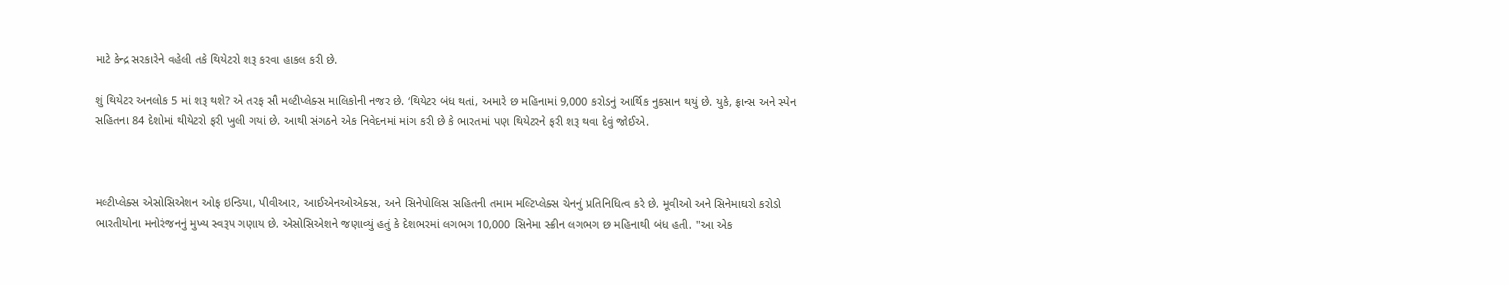માટે કેન્દ્ર સરકારેને વહેલી તકે થિયેટરો શરૂ કરવા હાકલ કરી છે.

શું થિયેટર અનલોક 5 માં શરૂ થશે? એ તરફ સૌ મલ્ટીપ્લેક્સ માલિકોની નજર છે. ‘થિયેટર બંધ થતાં, અમારે છ મહિનામાં 9,000 કરોડનું આર્થિક નુકસાન થયું છે. યુકે, ફ્રાન્સ અને સ્પેન સહિતના 84 દેશોમાં થીયેટરો ફરી ખુલી ગયાં છે. આથી સંગઠને એક નિવેદનમાં માંગ કરી છે કે ભારતમાં પણ થિયેટરને ફરી શરૂ થવા દેવું જોઈએ.



મલ્ટીપ્લેક્સ એસોસિએશન ઓફ ઇન્ડિયા, પીવીઆર, આઈએનઓએક્સ, અને સિનેપોલિસ સહિતની તમામ મલ્ટિપ્લેક્સ ચેનનું પ્રતિનિધિત્વ કરે છે. મૂવીઓ અને સિનેમાઘરો કરોડો ભારતીયોના મનોરંજનનું મુખ્ય સ્વરૂપ ગણાય છે. એસોસિએશને જણાવ્યું હતું કે દેશભરમાં લગભગ 10,000 સિનેમા સ્ક્રીન લગભગ છ મહિનાથી બંધ હતી. "આ એક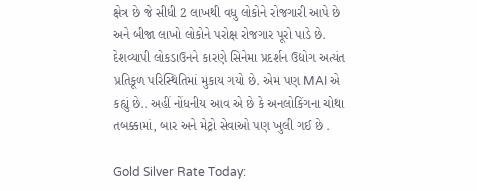ક્ષેત્ર છે જે સીધી 2 લાખથી વધુ લોકોને રોજગારી આપે છે અને બીજા લાખો લોકોને પરોક્ષ રોજગાર પૂરો પાડે છે. દેશવ્યાપી લોકડાઉનને કારણે સિનેમા પ્રદર્શન ઉદ્યોગ અત્યંત પ્રતિકૂળ પરિસ્થિતિમાં મુકાય ગયો છે. એમ પણ MAI એ કહ્યું છે.. અહીં નોંધનીય આવ એ છે કે અનલોકિંગના ચોથા તબક્કામાં, બાર અને મેટ્રો સેવાઓ પણ ખુલી ગઈ છે .

Gold Silver Rate Today: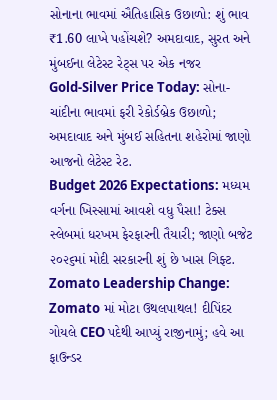સોનાના ભાવમાં ઐતિહાસિક ઉછાળો: શું ભાવ ₹1.60 લાખે પહોંચશે? અમદાવાદ, સુરત અને મુંબઈના લેટેસ્ટ રેટ્સ પર એક નજર
Gold-Silver Price Today: સોના-ચાંદીના ભાવમાં ફરી રેકોર્ડબ્રેક ઉછાળો; અમદાવાદ અને મુંબઈ સહિતના શહેરોમાં જાણો આજનો લેટેસ્ટ રેટ.
Budget 2026 Expectations: મધ્યમ વર્ગના ખિસ્સામાં આવશે વધુ પૈસા! ટેક્સ સ્લેબમાં ધરખમ ફેરફારની તૈયારી; જાણો બજેટ ૨૦૨૬માં મોદી સરકારની શું છે ખાસ ગિફ્ટ.
Zomato Leadership Change: Zomato માં મોટા ઉથલપાથલ! દીપિંદર ગોયલે CEO પદેથી આપ્યું રાજીનામું; હવે આ ફાઉન્ડર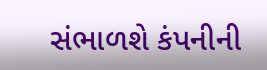સંભાળશે કંપનીની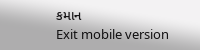કમાન
Exit mobile version